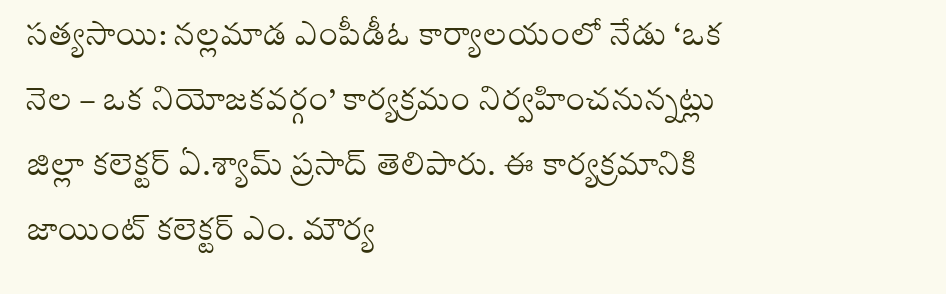సత్యసాయి: నల్లమాడ ఎంపీడీఓ కార్యాలయంలో నేడు ‘ఒక నెల – ఒక నియోజకవర్గం’ కార్యక్రమం నిర్వహించనున్నట్లు జిల్లా కలెక్టర్ ఏ.శ్యామ్ ప్రసాద్ తెలిపారు. ఈ కార్యక్రమానికి జాయింట్ కలెక్టర్ ఎం. మౌర్య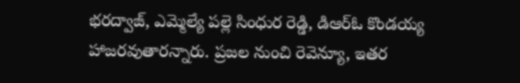భరద్వాజ్, ఎమ్మెల్యే పల్లె సింధుర రెడ్డి, డిఆర్ఓ కొండయ్య హాజరవుతారన్నారు. ప్రజల నుంచి రెవెన్యూ, ఇతర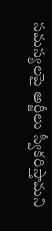సమస్యలపై అర్జీలు స్వీకరిస్తామని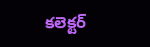కలెక్టర్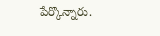పేర్కొన్నారు.